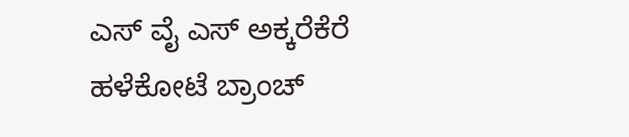ಎಸ್ ವೈ ಎಸ್ ಅಕ್ಕರೆಕೆರೆ ಹಳೆಕೋಟೆ ಬ್ರಾಂಚ್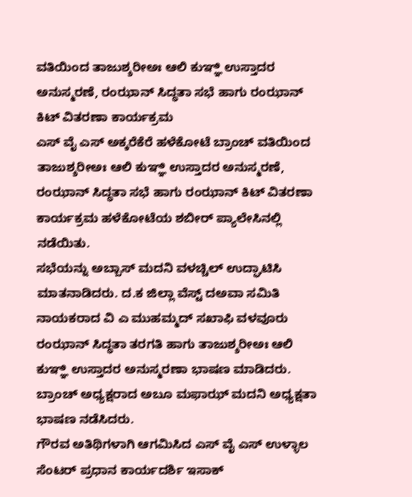ವತಿಯಿಂದ ತಾಜುಶ್ಶರೀಅಃ ಆಲಿ ಕುಞ್ಞಿ ಉಸ್ತಾದರ ಅನುಸ್ಮರಣೆ, ರಂಝಾನ್ ಸಿದ್ಧತಾ ಸಭೆ ಹಾಗು ರಂಝಾನ್ ಕಿಟ್ ವಿತರಣಾ ಕಾರ್ಯಕ್ರಮ
ಎಸ್ ವೈ ಎಸ್ ಅಕ್ಕರೆಕೆರೆ ಹಳೆಕೋಟೆ ಬ್ರಾಂಚ್ ವತಿಯಿಂದ ತಾಜುಶ್ಶರೀಅಃ ಆಲಿ ಕುಞ್ಞಿ ಉಸ್ತಾದರ ಅನುಸ್ಮರಣೆ, ರಂಝಾನ್ ಸಿದ್ಧತಾ ಸಭೆ ಹಾಗು ರಂಝಾನ್ ಕಿಟ್ ವಿತರಣಾ ಕಾರ್ಯಕ್ರಮ ಹಳೆಕೋಟೆಯ ಶಬೀರ್ ಪ್ಯಾಲೇಸಿನಲ್ಲಿ ನಡೆಯಿತು.
ಸಭೆಯನ್ನು ಅಬ್ಬಾಸ್ ಮದನಿ ವಳಚ್ಚಿಲ್ ಉದ್ಘಾಟಿಸಿ ಮಾತನಾಡಿದರು. ದ.ಕ ಜಿಲ್ಲಾ ವೆಸ್ಟ್ ದಅವಾ ಸಮಿತಿ ನಾಯಕರಾದ ವಿ ಎ ಮುಹಮ್ಮದ್ ಸಖಾಫಿ ವಳವೂರು ರಂಝಾನ್ ಸಿದ್ಧತಾ ತರಗತಿ ಹಾಗು ತಾಜುಶ್ಶರೀಅಃ ಆಲಿ ಕುಞ್ಞಿ ಉಸ್ತಾದರ ಅನುಸ್ಮರಣಾ ಭಾಷಣ ಮಾಡಿದರು.
ಬ್ರಾಂಚ್ ಅಧ್ಯಕ್ಷರಾದ ಅಬೂ ಮಫಾಝ್ ಮದನಿ ಅಧ್ಯಕ್ಷತಾ ಭಾಷಣ ನಡೆಸಿದರು.
ಗೌರವ ಅತಿಥಿಗಳಾಗಿ ಆಗಮಿಸಿದ ಎಸ್ ವೈ ಎಸ್ ಉಳ್ಳಾಲ ಸೆಂಟರ್ ಪ್ರಧಾನ ಕಾರ್ಯದರ್ಶಿ ಇಸಾಕ್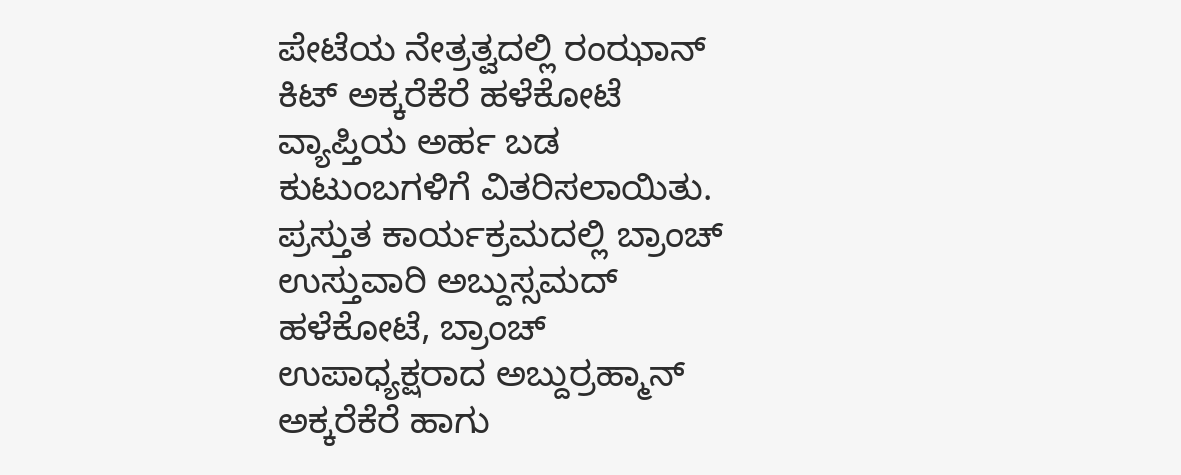ಪೇಟೆಯ ನೇತ್ರತ್ವದಲ್ಲಿ ರಂಝಾನ್ ಕಿಟ್ ಅಕ್ಕರೆಕೆರೆ ಹಳೆಕೋಟೆ ವ್ಯಾಪ್ತಿಯ ಅರ್ಹ ಬಡ ಕುಟುಂಬಗಳಿಗೆ ವಿತರಿಸಲಾಯಿತು.
ಪ್ರಸ್ತುತ ಕಾರ್ಯಕ್ರಮದಲ್ಲಿ ಬ್ರಾಂಚ್ ಉಸ್ತುವಾರಿ ಅಬ್ದುಸ್ಸಮದ್ ಹಳೆಕೋಟೆ, ಬ್ರಾಂಚ್ ಉಪಾಧ್ಯಕ್ಷರಾದ ಅಬ್ದುರ್ರಹ್ಮಾನ್ ಅಕ್ಕರೆಕೆರೆ ಹಾಗು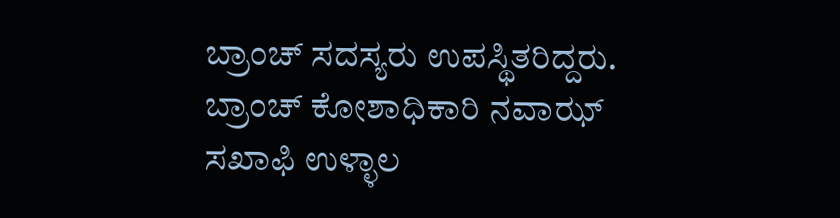ಬ್ರಾಂಚ್ ಸದಸ್ಯರು ಉಪಸ್ಥಿತರಿದ್ದರು. ಬ್ರಾಂಚ್ ಕೋಶಾಧಿಕಾರಿ ನವಾಝ್ ಸಖಾಫಿ ಉಳ್ಳಾಲ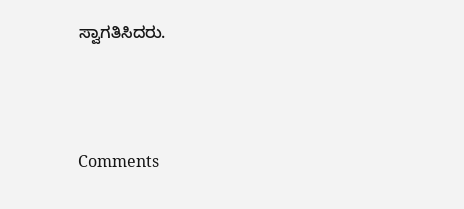ಸ್ವಾಗತಿಸಿದರು.




Comments